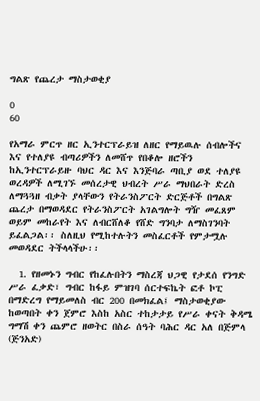ግልጽ የጨረታ ማስታወቂያ

0
60

የአማራ ምርጥ ዘር ኢንተርፕራይዝ ለዘር የማይዉሉ ሰብሎችና እና የተለያዩ ብጣሪዎችን ለመሸጥ የበቆሎ ዘሮችን ከኢንተርፕራይዙ ባህር ዳር እና እንጅባራ ጣቢያ ወደ ተለያዩ ወረዳዎች ለሚገኙ መሰረታዊ ህብረት ሥራ ማህበራት ድረስ ለማጓጓዘ ብቃት ያላቸውን የትራንስፖርት ድርጅቶች በግልጽ ጨረታ በማወዳደር የትራንስፖርት አገልግሎት ግዥ መፈጸም ወይም መከራየት እና ለብርሸለቆ የሸድ ግንባታ ለማስገንባት ይፈልጋል፡፡ ስለዚህ የሚከተሉትን መስፈርቶች የምታሟሉ መወዳደር ትችላላችሁ፡፡

  1. የዘመኑን ግብር የከፈሉበትን ማስረጃ ህጋዊ የታደሰ የንግድ ሥራ ፈቃድ፣ ግብር ከፋይ ምዝገባ ሰርተፍኬት ፎቶ ኮፒ በማድረግ የማይመለስ ብር 200 በመክፈል፤ ማስታወቂያው ከወጣበት ቀን ጀምሮ እስከ አስር ተከታታይ የሥራ ቀናት ቅዳሜ ግማሽ ቀን ጨምሮ ዘወትር በስራ ሰዓት ባሕር ዳር አለ በጅምላ (ጅንአድ)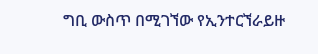ግቢ ውስጥ በሚገኘው የኢንተርኘራይዙ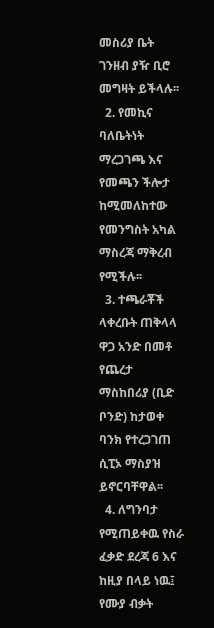መስሪያ ቤት ገንዘብ ያዥ ቢሮ መግዛት ይችላሉ፡፡
  2. የመኪና ባለቤትነት ማረጋገጫ እና የመጫን ችሎታ ከሚመለከተው የመንግስት አካል ማስረጃ ማቅረብ የሚችሉ፡፡
  3. ተጫራቾች ላቀረቡት ጠቅላላ ዋጋ አንድ በመቶ የጨረታ ማስከበሪያ (ቢድ ቦንድ) ከታወቀ ባንክ የተረጋገጠ ሲፒኦ ማስያዝ ይኖርባቸዋል፡፡
  4. ለግንባታ የሚጠይቀዉ የስራ ፈቃድ ደረጃ 6 እና ከዚያ በላይ ነዉ፤ የሙያ ብቃት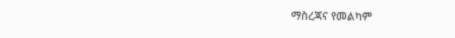ማስረጃና የመልካም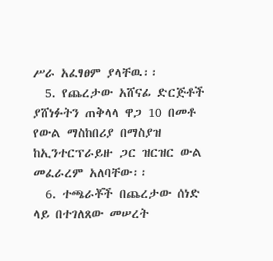ሥራ አፈፃፀም ያላቸዉ፡፡
  5. የጨረታው አሸናፊ ድርጅቶች ያሸነፉትን ጠቅላላ ዋጋ 10 በመቶ የውል ማስከበሪያ በማስያዝ ከኢንተርፕራይዙ ጋር ዝርዝር ውል መፈራረም አለባቸው፡፡
  6. ተጫራቾች በጨረታው ሰነድ ላይ በተገለጸው መሠረት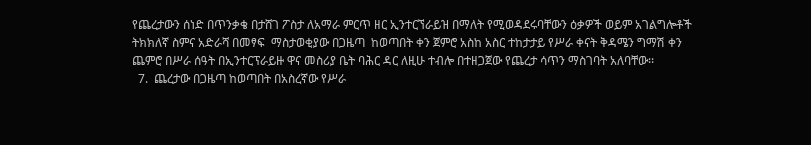የጨረታውን ሰነድ በጥንቃቄ በታሸገ ፖስታ ለአማራ ምርጥ ዘር ኢንተርኘራይዝ በማለት የሚወዳደሩባቸውን ዕቃዎች ወይም አገልግሎቶች ትክክለኛ ስምና አድራሻ በመፃፍ  ማስታወቂያው በጋዜጣ  ከወጣበት ቀን ጀምሮ አስከ አስር ተከታታይ የሥራ ቀናት ቅዳሜን ግማሽ ቀን ጨምሮ በሥራ ሰዓት በኢንተርፕራይዙ ዋና መስሪያ ቤት ባሕር ዳር ለዚሁ ተብሎ በተዘጋጀው የጨረታ ሳጥን ማስገባት አለባቸው፡፡
  7.  ጨረታው በጋዜጣ ከወጣበት በአስረኛው የሥራ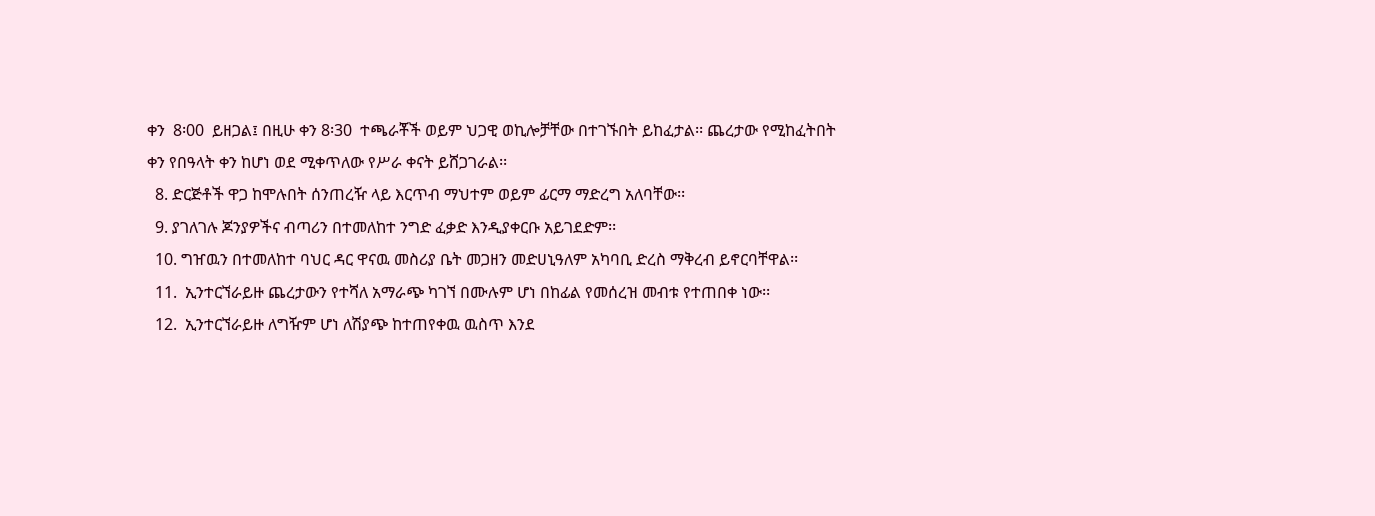ቀን  8፡00  ይዘጋል፤ በዚሁ ቀን 8፡30  ተጫራቾች ወይም ህጋዊ ወኪሎቻቸው በተገኙበት ይከፈታል፡፡ ጨረታው የሚከፈትበት ቀን የበዓላት ቀን ከሆነ ወደ ሚቀጥለው የሥራ ቀናት ይሸጋገራል፡፡
  8. ድርጅቶች ዋጋ ከሞሉበት ሰንጠረዥ ላይ እርጥብ ማህተም ወይም ፊርማ ማድረግ አለባቸው፡፡
  9. ያገለገሉ ጆንያዎችና ብጣሪን በተመለከተ ንግድ ፈቃድ እንዲያቀርቡ አይገደድም፡፡
  10. ግዠዉን በተመለከተ ባህር ዳር ዋናዉ መስሪያ ቤት መጋዘን መድሀኒዓለም አካባቢ ድረስ ማቅረብ ይኖርባቸዋል፡፡
  11.  ኢንተርኘራይዙ ጨረታውን የተሻለ አማራጭ ካገኘ በሙሉም ሆነ በከፊል የመሰረዝ መብቱ የተጠበቀ ነው፡፡
  12.  ኢንተርኘራይዙ ለግዥም ሆነ ለሽያጭ ከተጠየቀዉ ዉስጥ እንደ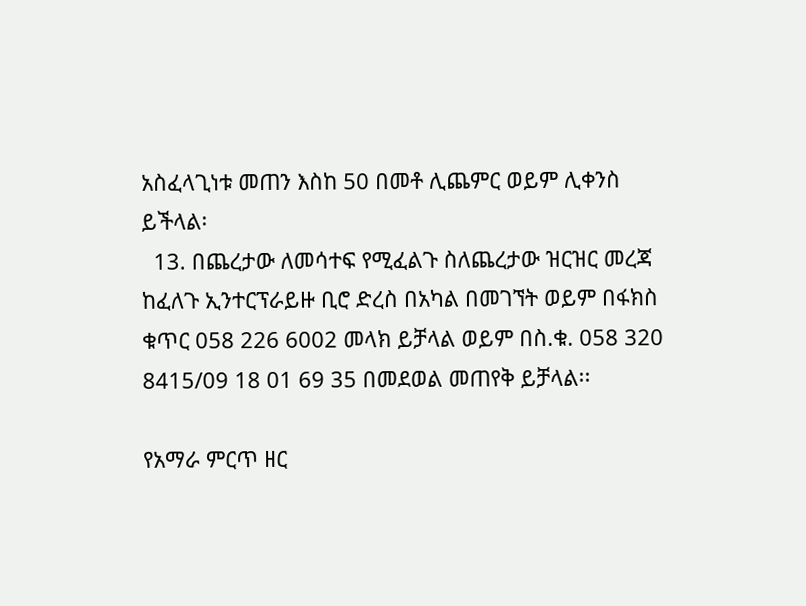አስፈላጊነቱ መጠን እስከ 50 በመቶ ሊጨምር ወይም ሊቀንስ ይችላል፡
  13. በጨረታው ለመሳተፍ የሚፈልጉ ስለጨረታው ዝርዝር መረጃ ከፈለጉ ኢንተርፕራይዙ ቢሮ ድረስ በአካል በመገኘት ወይም በፋክስ ቁጥር 058 226 6002 መላክ ይቻላል ወይም በስ.ቁ. 058 320 8415/09 18 01 69 35 በመደወል መጠየቅ ይቻላል፡፡

የአማራ ምርጥ ዘር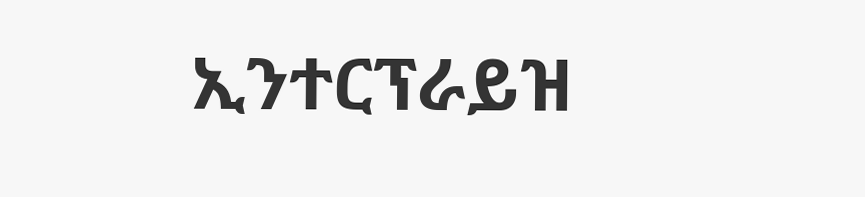ኢንተርፕራይዝ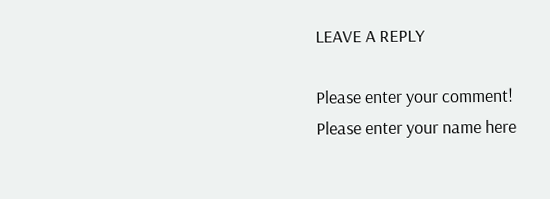LEAVE A REPLY

Please enter your comment!
Please enter your name here